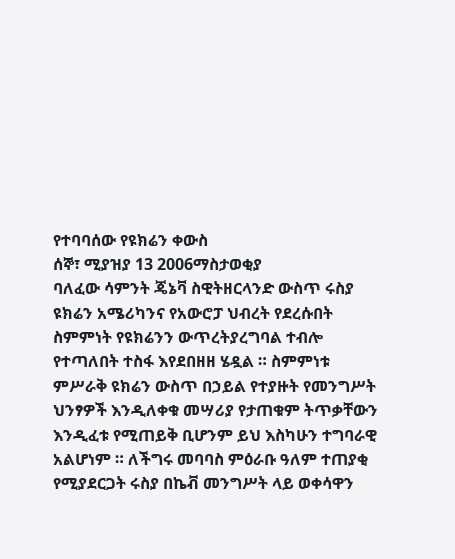የተባባሰው የዩክሬን ቀውስ
ሰኞ፣ ሚያዝያ 13 2006ማስታወቂያ
ባለፈው ሳምንት ጄኔቫ ስዊትዘርላንድ ውስጥ ሩስያ ዩክሬን አሜሪካንና የአውሮፓ ህብረት የደረሱበት ስምምነት የዩክሬንን ውጥረትያረግባል ተብሎ የተጣለበት ተስፋ እየደበዘዘ ሄዷል ። ስምምነቱ ምሥራቅ ዩክሬን ውስጥ በኃይል የተያዙት የመንግሥት ህንፃዎች እንዲለቀቁ መሣሪያ የታጠቁም ትጥቃቸውን እንዲፈቱ የሚጠይቅ ቢሆንም ይህ እስካሁን ተግባራዊ አልሆነም ። ለችግሩ መባባስ ምዕራቡ ዓለም ተጠያቂ የሚያደርጋት ሩስያ በኬቭ መንግሥት ላይ ወቀሳዋን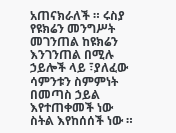አጠናክራለች ። ሩስያ የዩክሬን መንግሥት መገንጠል ከዩክሬን እንገንጠል በሚሉ ኃይሎች ላይ ፣ያለፈው ሳምንቱን ስምምነት በመጣስ ኃይል እየተጠቀመች ነው ስትል እየከሰሰች ነው ።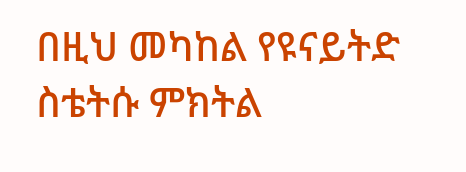በዚህ መካከል የዩናይትድ ስቴትሱ ምክትል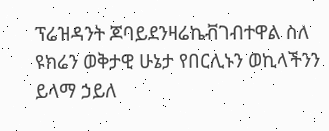ፕሬዝዳንት ጆባይደንዛሬኬቭገብተዋል ስለ ዩክሬን ወቅታዊ ሁኔታ የበርሊኑን ወኪላችንን ይላማ ኃይለ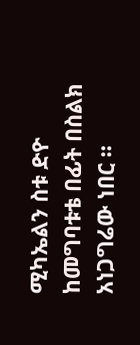ሚካኤልን ስቱ ድዮ ከመግባቱቴ በፊት በስልክ አነጋግሬው ነበር ።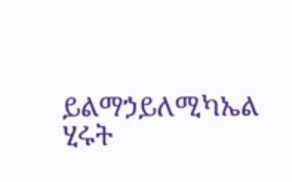ይልማኃይለሚካኤል
ሂሩት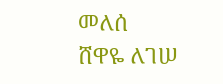መለሰ
ሸዋዬ ለገሠ